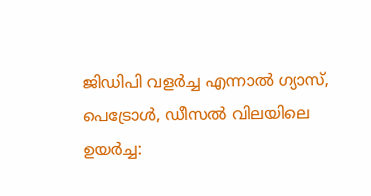ജിഡിപി വളർച്ച എന്നാൽ ഗ്യാസ്, പെട്രോൾ, ഡീസൽ വിലയിലെ ഉയർച്ച: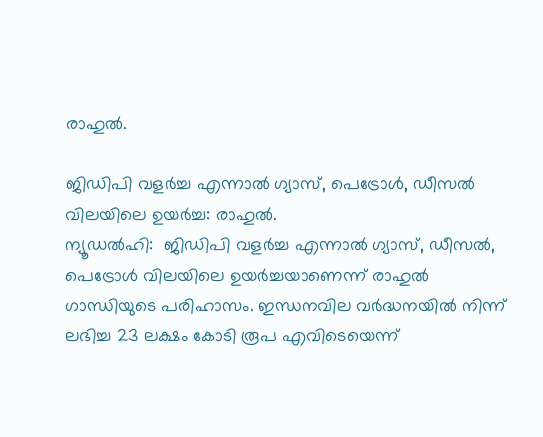രാഹുൽ.

ജിഡിപി വളർച്ച എന്നാൽ ഗ്യാസ്, പെട്രോൾ, ഡീസൽ വിലയിലെ ഉയർച്ച: രാഹുൽ.
ന്യൂഡൽഹി:  ജിഡിപി വളര്‍ച്ച എന്നാല്‍ ഗ്യാസ്, ഡീസല്‍, പെട്രോള്‍ വിലയിലെ ഉയര്‍ച്ചയാണെന്ന് രാഹുല്‍ ഗാന്ധിയുടെ പരിഹാസം. ഇന്ധനവില വര്‍ദ്ധനയില്‍ നിന്ന് ലഭിച്ച 23 ലക്ഷം കോടി രൂപ എവിടെയെന്ന്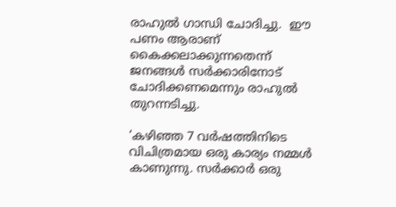രാഹുല്‍ ഗാന്ധി ചോദിച്ചു.  ഈ പണം ആരാണ് കൈക്കലാക്കുന്നതെന്ന് ജനങ്ങള്‍ സര്‍ക്കാരിനോട് ചോദിക്കണമെന്നും രാഹുല്‍ തുറന്നടിച്ചു.

‘കഴിഞ്ഞ 7 വർഷത്തിനിടെ വിചിത്രമായ ഒരു കാര്യം നമ്മൾ കാണുന്നു. സർക്കാർ ഒരു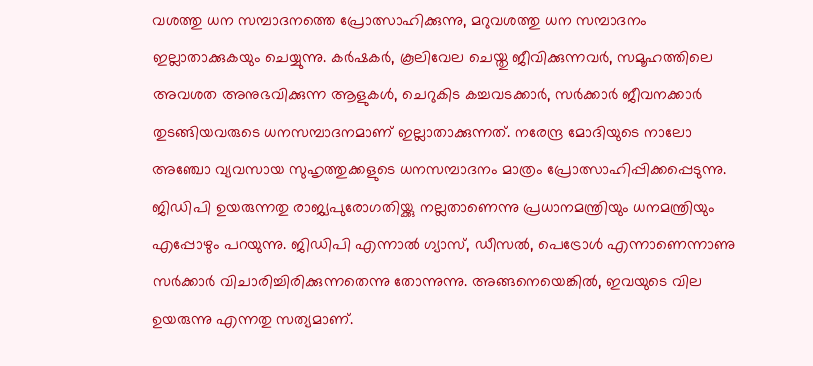വശത്തു ധന സമ്പാദനത്തെ പ്രോത്സാഹിക്കുന്നു, മറുവശത്തു ധന സമ്പാദനം ഇല്ലാതാക്കുകയും ചെയ്യുന്നു. കർഷകർ, കൂലിവേല ചെയ്തു ജീവിക്കുന്നവർ, സമൂഹത്തിലെ അവശത അനുഭവിക്കുന്ന ആളുകൾ, ചെറുകിട കച്ചവടക്കാർ, സർക്കാർ ജീവനക്കാർ തുടങ്ങിയവരുടെ ധനസമ്പാദനമാണ് ഇല്ലാതാക്കുന്നത്. നരേന്ദ്ര മോദിയുടെ നാലോ അഞ്ചോ വ്യവസായ സുഹൃത്തുക്കളുടെ ധനസമ്പാദനം മാത്രം പ്രോത്സാഹിപ്പിക്കപ്പെടുന്നു. ജിഡിപി ഉയരുന്നതു രാജ്യപുരോഗതിയ്ക്കു നല്ലതാണെന്നു പ്രധാനമന്ത്രിയും ധനമന്ത്രിയും എപ്പോഴും പറയുന്നു. ജിഡിപി എന്നാൽ ഗ്യാസ്, ഡീസൽ, പെട്രോൾ എന്നാണെന്നാണു സർക്കാർ വിചാരിച്ചിരിക്കുന്നതെന്നു തോന്നുന്നു. അങ്ങനെയെങ്കിൽ, ഇവയുടെ വില ഉയരുന്നു എന്നതു സത്യമാണ്.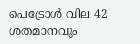പെട്രോൾ വില 42 ശതമാനവും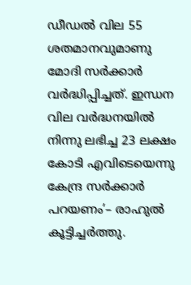ഡീഡൽ വില 55 ശതമാനവുമാണു മോദി സർക്കാർ വർദ്ധിപ്പിച്ചത്. ഇന്ധന വില വർദ്ധനയിൽ നിന്നു ലഭിച്ച 23 ലക്ഷം കോടി എവിടെയെന്നു കേന്ദ്ര സർക്കാർ പറയണം’– രാഹുൽ കൂട്ടിച്ചർത്തു.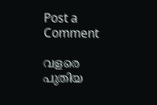Post a Comment

വളരെ പുതിയ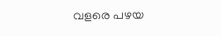വളരെ പഴയ